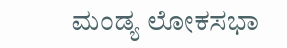ಮಂಡ್ಯ ಲೋಕಸಭಾ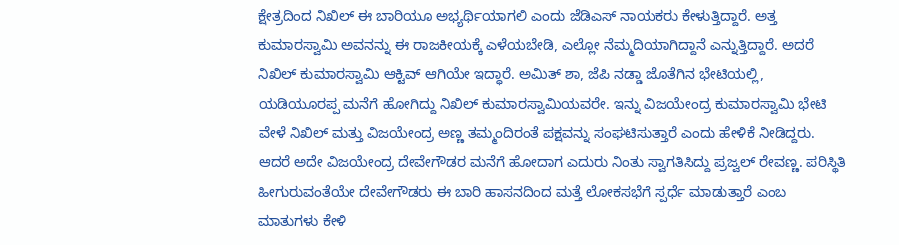ಕ್ಷೇತ್ರದಿಂದ ನಿಖಿಲ್ ಈ ಬಾರಿಯೂ ಅಭ್ಯರ್ಥಿಯಾಗಲಿ ಎಂದು ಜೆಡಿಎಸ್ ನಾಯಕರು ಕೇಳುತ್ತಿದ್ದಾರೆ. ಅತ್ತ ಕುಮಾರಸ್ವಾಮಿ ಅವನನ್ನು ಈ ರಾಜಕೀಯಕ್ಕೆ ಎಳೆಯಬೇಡಿ, ಎಲ್ಲೋ ನೆಮ್ಮದಿಯಾಗಿದ್ದಾನೆ ಎನ್ನುತ್ತಿದ್ದಾರೆ. ಅದರೆ ನಿಖಿಲ್ ಕುಮಾರಸ್ವಾಮಿ ಆಕ್ಟಿವ್ ಆಗಿಯೇ ಇದ್ಧಾರೆ. ಅಮಿತ್ ಶಾ, ಜೆಪಿ ನಡ್ಡಾ ಜೊತೆಗಿನ ಭೇಟಿಯಲ್ಲಿ, ಯಡಿಯೂರಪ್ಪ ಮನೆಗೆ ಹೋಗಿದ್ದು ನಿಖಿಲ್ ಕುಮಾರಸ್ವಾಮಿಯವರೇ. ಇನ್ನು ವಿಜಯೇಂದ್ರ ಕುಮಾರಸ್ವಾಮಿ ಭೇಟಿ ವೇಳೆ ನಿಖಿಲ್ ಮತ್ತು ವಿಜಯೇಂದ್ರ ಅಣ್ಣ ತಮ್ಮಂದಿರಂತೆ ಪಕ್ಷವನ್ನು ಸಂಘಟಿಸುತ್ತಾರೆ ಎಂದು ಹೇಳಿಕೆ ನೀಡಿದ್ದರು.
ಆದರೆ ಅದೇ ವಿಜಯೇಂದ್ರ ದೇವೇಗೌಡರ ಮನೆಗೆ ಹೋದಾಗ ಎದುರು ನಿಂತು ಸ್ವಾಗತಿಸಿದ್ದು ಪ್ರಜ್ವಲ್ ರೇವಣ್ಣ. ಪರಿಸ್ಥಿತಿ ಹೀಗುರುವಂತೆಯೇ ದೇವೇಗೌಡರು ಈ ಬಾರಿ ಹಾಸನದಿಂದ ಮತ್ತೆ ಲೋಕಸಭೆಗೆ ಸ್ಪರ್ಧೆ ಮಾಡುತ್ತಾರೆ ಎಂಬ ಮಾತುಗಳು ಕೇಳಿ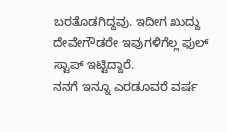ಬರತೊಡಗಿದ್ದವು. ಇದೀಗ ಖುದ್ದು ದೇವೇಗೌಡರೇ ಇವುಗಳಿಗೆಲ್ಲ ಫುಲ್ ಸ್ಟಾಪ್ ಇಟ್ಟಿದ್ದಾರೆ.
ನನಗೆ ಇನ್ನೂ ಎರಡೂವರೆ ವರ್ಷ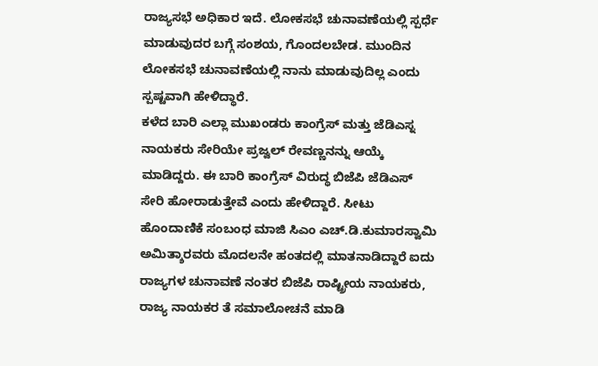ರಾಜ್ಯಸಭೆ ಅಧಿಕಾರ ಇದೆ. ಲೋಕಸಭೆ ಚುನಾವಣೆಯಲ್ಲಿ ಸ್ಪರ್ಧೆ ಮಾಡುವುದರ ಬಗ್ಗೆ ಸಂಶಯ, ಗೊಂದಲಬೇಡ. ಮುಂದಿನ ಲೋಕಸಭೆ ಚುನಾವಣೆಯಲ್ಲಿ ನಾನು ಮಾಡುವುದಿಲ್ಲ ಎಂದು ಸ್ಪಷ್ಟವಾಗಿ ಹೇಳಿದ್ಧಾರೆ.
ಕಳೆದ ಬಾರಿ ಎಲ್ಲಾ ಮುಖಂಡರು ಕಾಂಗ್ರೆಸ್ ಮತ್ತು ಜೆಡಿಎಸ್ನ ನಾಯಕರು ಸೇರಿಯೇ ಪ್ರಜ್ವಲ್ ರೇವಣ್ಣನನ್ನು ಆಯ್ಕೆ ಮಾಡಿದ್ದರು. ಈ ಬಾರಿ ಕಾಂಗ್ರೆಸ್ ವಿರುದ್ಧ ಬಿಜೆಪಿ ಜೆಡಿಎಸ್ ಸೇರಿ ಹೋರಾಡುತ್ತೇವೆ ಎಂದು ಹೇಳಿದ್ದಾರೆ. ಸೀಟು ಹೊಂದಾಣಿಕೆ ಸಂಬಂಧ ಮಾಜಿ ಸಿಎಂ ಎಚ್.ಡಿ.ಕುಮಾರಸ್ವಾಮಿ ಅಮಿತ್ಶಾರವರು ಮೊದಲನೇ ಹಂತದಲ್ಲಿ ಮಾತನಾಡಿದ್ದಾರೆ ಐದು ರಾಜ್ಯಗಳ ಚುನಾವಣೆ ನಂತರ ಬಿಜೆಪಿ ರಾಷ್ಟ್ರೀಯ ನಾಯಕರು, ರಾಜ್ಯ ನಾಯಕರ ತೆ ಸಮಾಲೋಚನೆ ಮಾಡಿ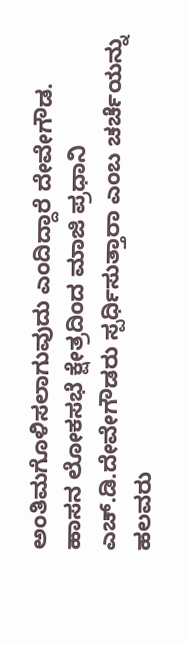ಅಂತಿಮಗೊಳಿಸಲಾಗುವುದು ಎಂದಿದ್ದಾರೆ ದೇವೇಗೌಡ.
ಹಾಸನ ಲೋಕಸಭೆ ಕ್ಷೇತ್ರದಿಂದ ಮಾಜಿ ಪ್ರಧಾನಿ ಎಚ್.ಡಿ.ದೇವೇಗೌಡರು ಸ್ಪರ್ಧಿಸುತ್ತಾರಾ ಎಂಬ ಚರ್ಚೆಯನ್ನು ಹಲವರು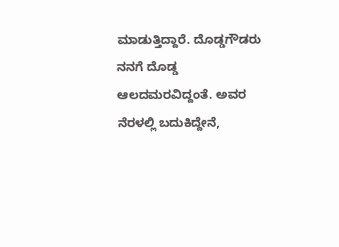ಮಾಡುತ್ತಿದ್ದಾರೆ. ದೊಡ್ಡಗೌಡರು ನನಗೆ ದೊಡ್ಡ ಆಲದಮರವಿದ್ದಂತೆ. ಅವರ ನೆರಳಲ್ಲಿ ಬದುಕಿದ್ದೇನೆ,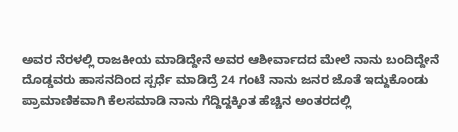ಅವರ ನೆರಳಲ್ಲಿ ರಾಜಕೀಯ ಮಾಡಿದ್ದೇನೆ ಅವರ ಆಶೀರ್ವಾದದ ಮೇಲೆ ನಾನು ಬಂದಿದ್ದೇನೆ ದೊಡ್ಡವರು ಹಾಸನದಿಂದ ಸ್ಪರ್ಧೆ ಮಾಡಿದ್ರೆ 24 ಗಂಟೆ ನಾನು ಜನರ ಜೊತೆ ಇದ್ದುಕೊಂಡು ಪ್ರಾಮಾಣಿಕವಾಗಿ ಕೆಲಸಮಾಡಿ ನಾನು ಗೆದ್ದಿದ್ದಕ್ಕಿಂತ ಹೆಚ್ಚಿನ ಅಂತರದಲ್ಲಿ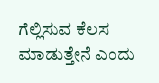ಗೆಲ್ಲಿಸುವ ಕೆಲಸ ಮಾಡುತ್ತೇನೆ ಎಂದು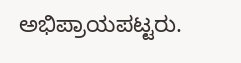ಅಭಿಪ್ರಾಯಪಟ್ಟರು.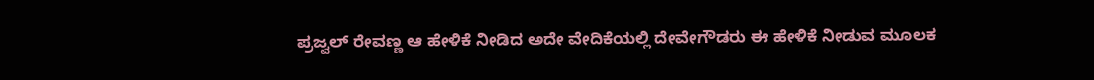ಪ್ರಜ್ವಲ್ ರೇವಣ್ಣ ಆ ಹೇಳಿಕೆ ನೀಡಿದ ಅದೇ ವೇದಿಕೆಯಲ್ಲಿ ದೇವೇಗೌಡರು ಈ ಹೇಳಿಕೆ ನೀಡುವ ಮೂಲಕ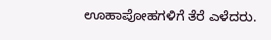ಊಹಾಪೋಹಗಳಿಗೆ ತೆರೆ ಎಳೆದರು.